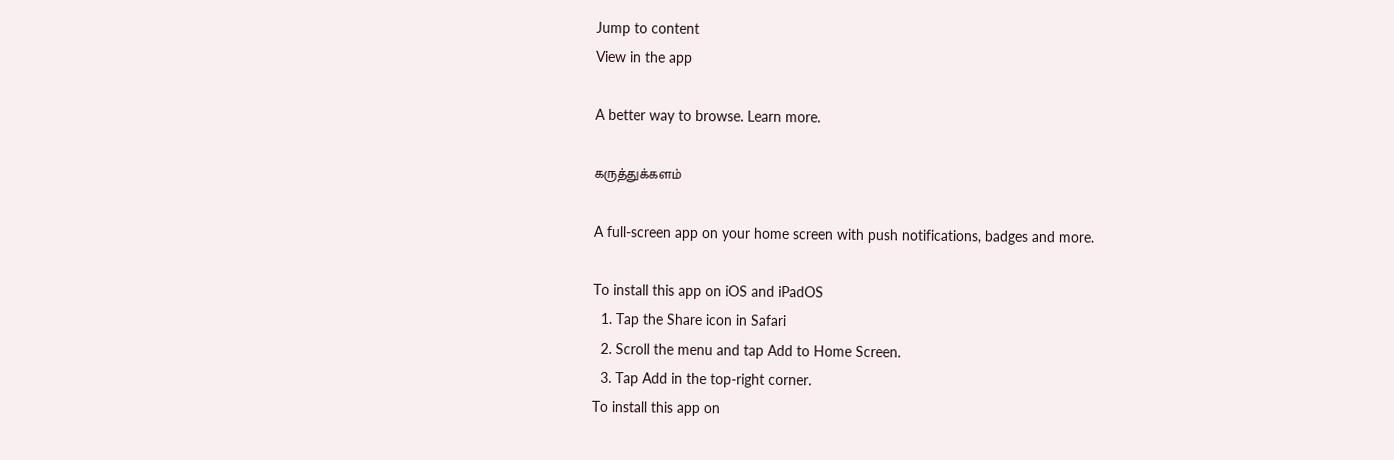Jump to content
View in the app

A better way to browse. Learn more.

கருத்துக்களம்

A full-screen app on your home screen with push notifications, badges and more.

To install this app on iOS and iPadOS
  1. Tap the Share icon in Safari
  2. Scroll the menu and tap Add to Home Screen.
  3. Tap Add in the top-right corner.
To install this app on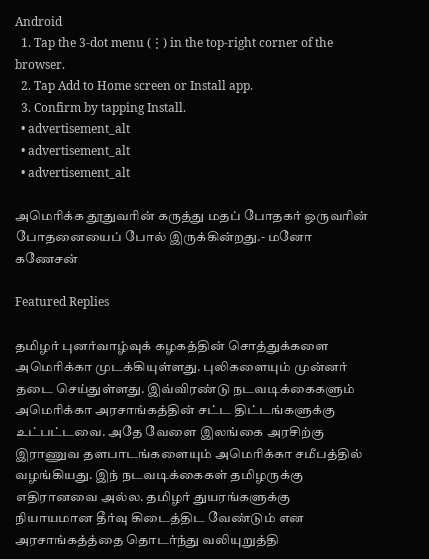Android
  1. Tap the 3-dot menu (⋮) in the top-right corner of the browser.
  2. Tap Add to Home screen or Install app.
  3. Confirm by tapping Install.
  • advertisement_alt
  • advertisement_alt
  • advertisement_alt

அமெரிக்க தூதுவரின் கருத்து மதப் போதகர் ஒருவரின் போதனையைப் போல் இருக்கின்றது.- மனோ கணேசன்

Featured Replies

தமிழர் புனர்வாழ்வுக் கழகத்தின் சொத்துக்களை அமெரிக்கா முடக்கியுள்ளது. புலிகளையும் முன்னர் தடை செய்துள்ளது. இவ்விரண்டு நடவடிக்கைகளும் அமெரிக்கா அரசாங்கத்தின் சட்ட திட்டங்களுக்கு உட்பட்டவை. அதே வேளை இலங்கை அரசிற்கு இராணுவ தளபாடங்களையும் அமெரிக்கா சமீபத்தில் வழங்கியது. இந் நடவடிக்கைகள் தமிழருக்கு எதிரானவை அல்ல. தமிழர் துயரங்களுக்கு நியாயமான தீர்வு கிடைத்திட வேண்டும் என அரசாங்கத்த்தை தொடர்ந்து வலியுறுத்தி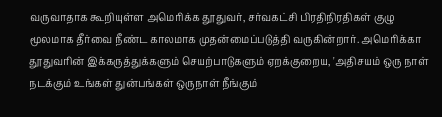வருவாதாக கூறியுள்ள அமெரிக்க தூதுவர், சர்வகட்சி பிரதிநிரதிகள் குழு மூலமாக தீர்வை நீண்ட காலமாக முதன்மைப்படுத்தி வருகின்றார். அமெரிக்கா தூதுவரின் இக்கருத்துக்களும் செயற்பாடுகளும் ஏறக்குறைய, 'அதிசயம் ஒரு நாள் நடக்கும் உங்கள் துன்பங்கள் ஒருநாள் நீங்கும்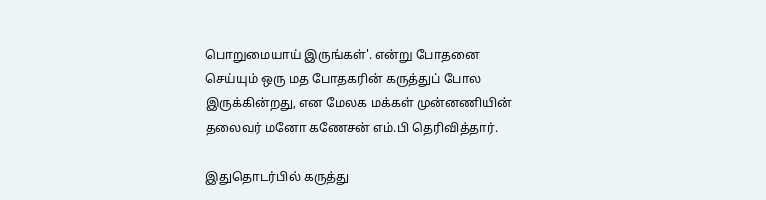பொறுமையாய் இருங்கள்'. என்று போதனை செய்யும் ஒரு மத போதகரின் கருத்துப் போல இருக்கின்றது, என மேலக மக்கள் முன்னணியின் தலைவர் மனோ கணேசன் எம்.பி தெரிவித்தார்.

இதுதொடர்பில் கருத்து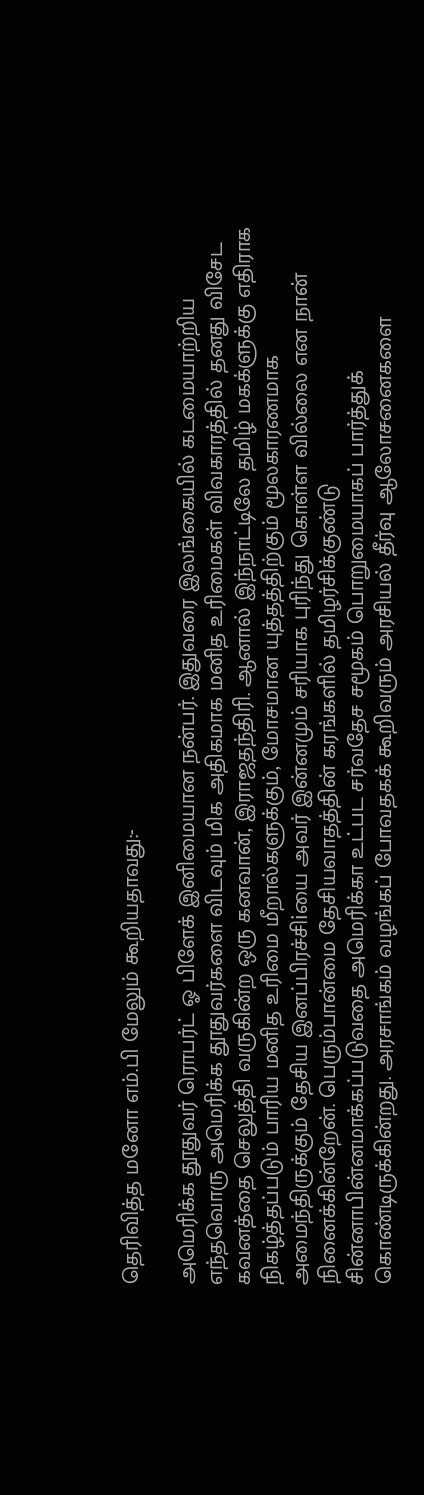தெரிவித்த மனோ எம்.பி மேலும் கூறியதாவது:-

அமெரிக்க தூதுவர் ரொபர்ட் ஓ பிளேக் இனிமையான நன்பர். இதுவரை இலங்கையில் கடமையாற்றிய எந்தவொரு அமெரிக்க தூதுவர்களை விடவும் மிக அதிகமாக மனித உரிமைகள் விவகாரத்தில் தனது விசேட கவனத்தை செலுத்தி வருகின்ற ஒரு கனவான், இராஜதந்திரி. ஆனால் இந்நாட்டிலே தமிழ் மகக்ளுக்கு எதிராக நிகழ்த்தப்படும் பாரிய மனித உரிமை மீறால்களுக்கும், மோசமான யுத்தத்திற்கும் மூலகாரணமாக அமைந்திருக்கும் தேசிய இனப்பிரச்சிiயை அவர் இன்னமும் சரியாக புரிந்து கொள்ள வில்லை என நான் நினைக்கின்றேன். பெரும்பான்மை தேசியவாதத்தின் கரங்களில் தமிழர்சிக்குண்டு சின்னாபின்னமாக்கப்படுவதை அமெரிக்கா உட்பட சர்வதேச சமூகம் பொறுமையாகப் பார்த்துக் கொண்டிருக்கின்றது. அரசாங்கம் வழங்கப் போவதகக் கூறிவரும் அரசியல் தீர்வு ஆலோசனைகளை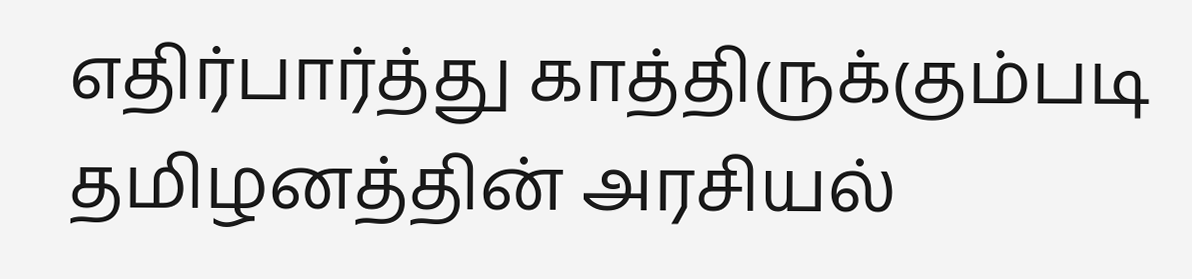எதிர்பார்த்து காத்திருக்கும்படி தமிழனத்தின் அரசியல்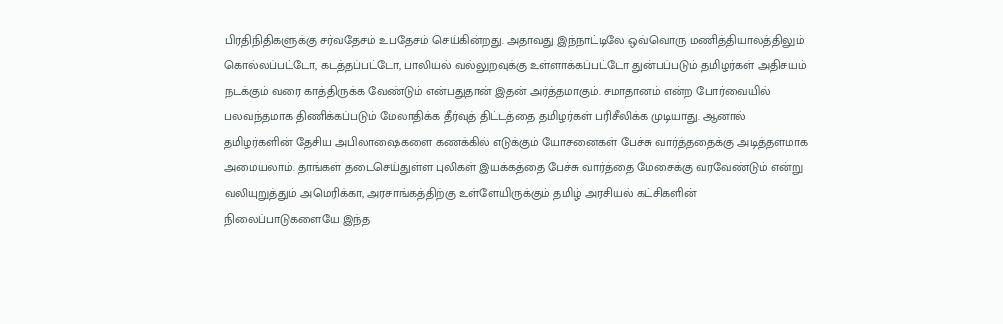பிரதிநிதிகளுக்கு சர்வதேசம் உபதேசம் செய்கின்றது. அதாவது இந்நாட்டிலே ஒவ்வொரு மணித்தியாலத்திலும் கொல்லப்பட்டோ, கடத்தப்பட்டோ, பாலியல் வல்லுறவுக்கு உள்ளாக்கப்பட்டோ துன்பப்படும் தமிழர்கள் அதிசயம் நடக்கும் வரை காத்திருக்க வேண்டும் என்பதுதான் இதன் அர்த்தமாகும். சமாதானம் என்ற போர்வையில் பலவந்தமாக திணிக்கப்படும் மேலாதிக்க தீர்வுத் திட்டத்தை தமிழர்கள் பரிசீலிக்க முடியாது. ஆனால் தமிழர்களின் தேசிய அபிலாஷைகளை கணக்கில் எடுக்கும் யோசனைகள் பேச்சு வார்த்ததைக்கு அடித்தளமாக அமையலாம். தாங்கள் தடைசெய்துள்ள புலிகள் இயக்கத்தை பேச்சு வார்த்தை மேசைக்கு வரவேண்டும் என்று வலியுறுத்தும் அமெரிக்கா, அரசாங்கத்திற்கு உள்ளேயிருக்கும் தமிழ் அரசியல் கட்சிகளின் நிலைப்பாடுகளையே இந்த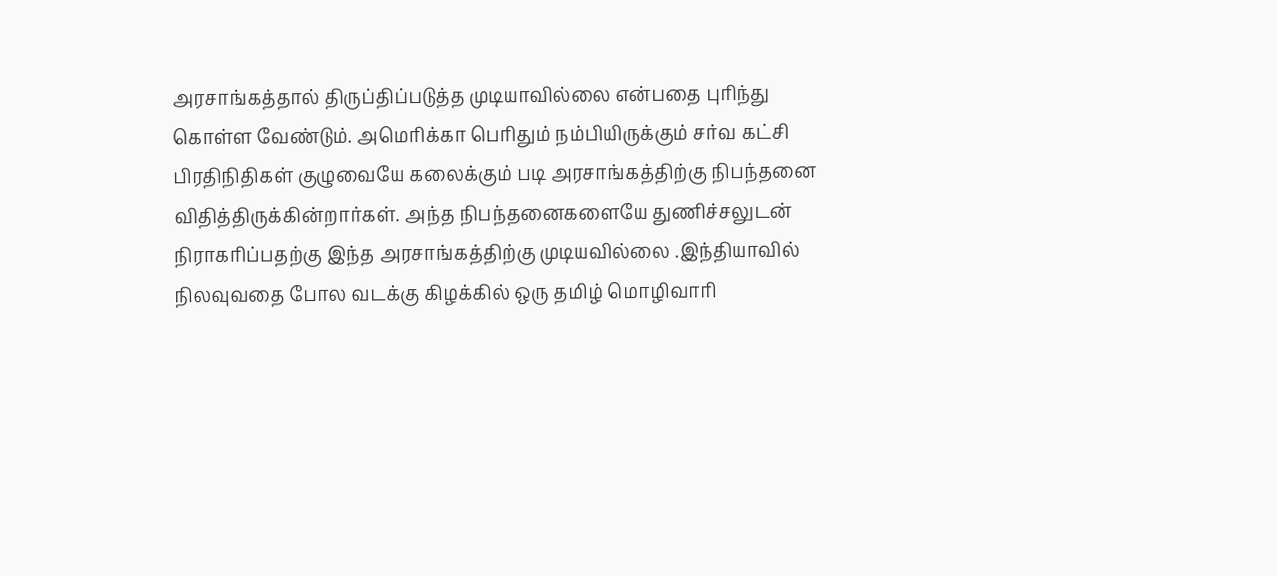அரசாங்கத்தால் திருப்திப்படுத்த முடியாவில்லை என்பதை புரிந்து கொள்ள வேண்டும். அமெரிக்கா பெரிதும் நம்பியிருக்கும் சர்வ கட்சி பிரதிநிதிகள் குழுவையே கலைக்கும் படி அரசாங்கத்திற்கு நிபந்தனை விதித்திருக்கின்றார்கள். அந்த நிபந்தனைகளையே துணிச்சலுடன் நிராகரிப்பதற்கு இந்த அரசாங்கத்திற்கு முடியவில்லை .இந்தியாவில் நிலவுவதை போல வடக்கு கிழக்கில் ஒரு தமிழ் மொழிவாரி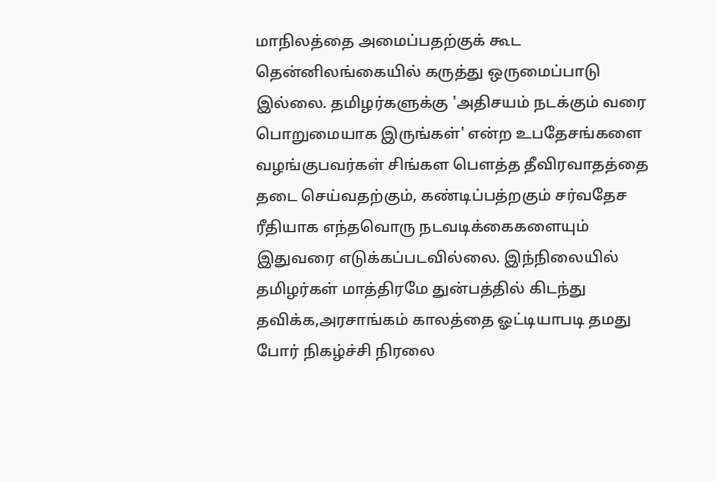மாநிலத்தை அமைப்பதற்குக் கூட தென்னிலங்கையில் கருத்து ஒருமைப்பாடு இல்லை. தமிழர்களுக்கு 'அதிசயம் நடக்கும் வரை பொறுமையாக இருங்கள்' என்ற உபதேசங்களை வழங்குபவர்கள் சிங்கள பௌத்த தீவிரவாதத்தை தடை செய்வதற்கும், கண்டிப்பத்றகும் சர்வதேச ரீதியாக எந்தவொரு நடவடிக்கைகளையும் இதுவரை எடுக்கப்படவில்லை. இந்நிலையில் தமிழர்கள் மாத்திரமே துன்பத்தில் கிடந்து தவிக்க,அரசாங்கம் காலத்தை ஓட்டியாபடி தமது போர் நிகழ்ச்சி நிரலை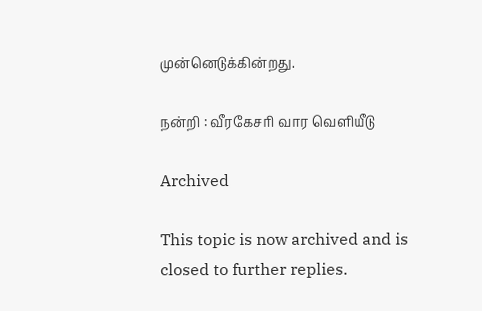முன்னெடுக்கின்றது.

நன்றி : வீரகேசரி வார வெளியீடு

Archived

This topic is now archived and is closed to further replies.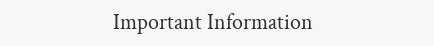Important Information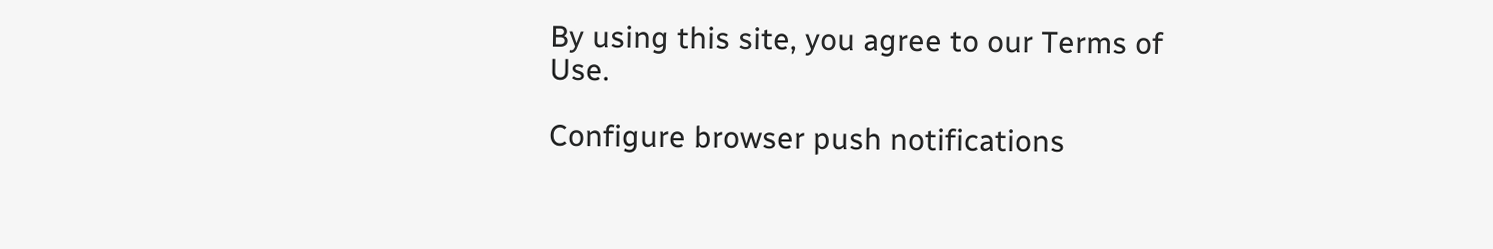By using this site, you agree to our Terms of Use.

Configure browser push notifications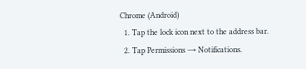Chrome (Android)
  1. Tap the lock icon next to the address bar.
  2. Tap Permissions → Notifications.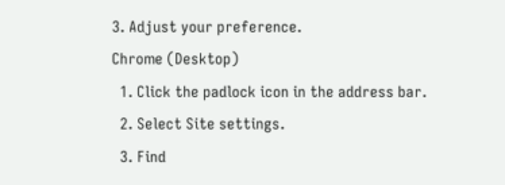3. Adjust your preference.
Chrome (Desktop)
  1. Click the padlock icon in the address bar.
  2. Select Site settings.
  3. Find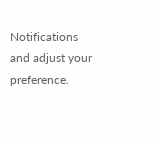Notifications and adjust your preference.